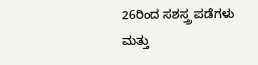26ರಿಂದ ಸಶಸ್ತ್ರ ಪಡೆಗಳು ಮತ್ತು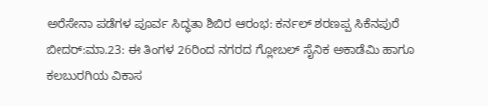ಅರೆಸೇನಾ ಪಡೆಗಳ ಪೂರ್ವ ಸಿದ್ಧತಾ ಶಿಬಿರ ಆರಂಭ: ಕರ್ನಲ್ ಶರಣಪ್ಪ ಸಿಕೆನಪುರೆ
ಬೀದರ್:ಮಾ.23: ಈ ತಿಂಗಳ 26ರಿಂದ ನಗರದ ಗ್ಲೋಬಲ್ ಸೈನಿಕ ಅಕಾಡೆಮಿ ಹಾಗೂ ಕಲಬುರಗಿಯ ವಿಕಾಸ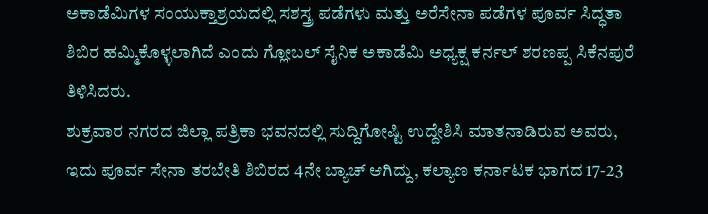ಅಕಾಡೆಮಿಗಳ ಸಂಯುಕ್ತಾಶ್ರಯದಲ್ಲಿ ಸಶಸ್ತ್ರ ಪಡೆಗಳು ಮತ್ತು ಅರೆಸೇನಾ ಪಡೆಗಳ ಪೂರ್ವ ಸಿದ್ಧತಾ ಶಿಬಿರ ಹಮ್ಮಿಕೊಳ್ಳಲಾಗಿದೆ ಎಂದು ಗ್ಲೋಬಲ್ ಸೈನಿಕ ಅಕಾಡೆಮಿ ಅಧ್ಯಕ್ಷ ಕರ್ನಲ್ ಶರಣಪ್ಪ ಸಿಕೆನಪುರೆ ತಿಳಿಸಿದರು.
ಶುಕ್ರವಾರ ನಗರದ ಜಿಲ್ಲಾ ಪತ್ರಿಕಾ ಭವನದಲ್ಲಿ ಸುದ್ದಿಗೋಷ್ಟಿ ಉದ್ದೇಶಿಸಿ ಮಾತನಾಡಿರುವ ಅವರು, ಇದು ಪೂರ್ವ ಸೇನಾ ತರಬೇತಿ ಶಿಬಿರದ 4ನೇ ಬ್ಯಾಚ್ ಆಗಿದ್ದು, ಕಲ್ಯಾಣ ಕರ್ನಾಟಕ ಭಾಗದ 17-23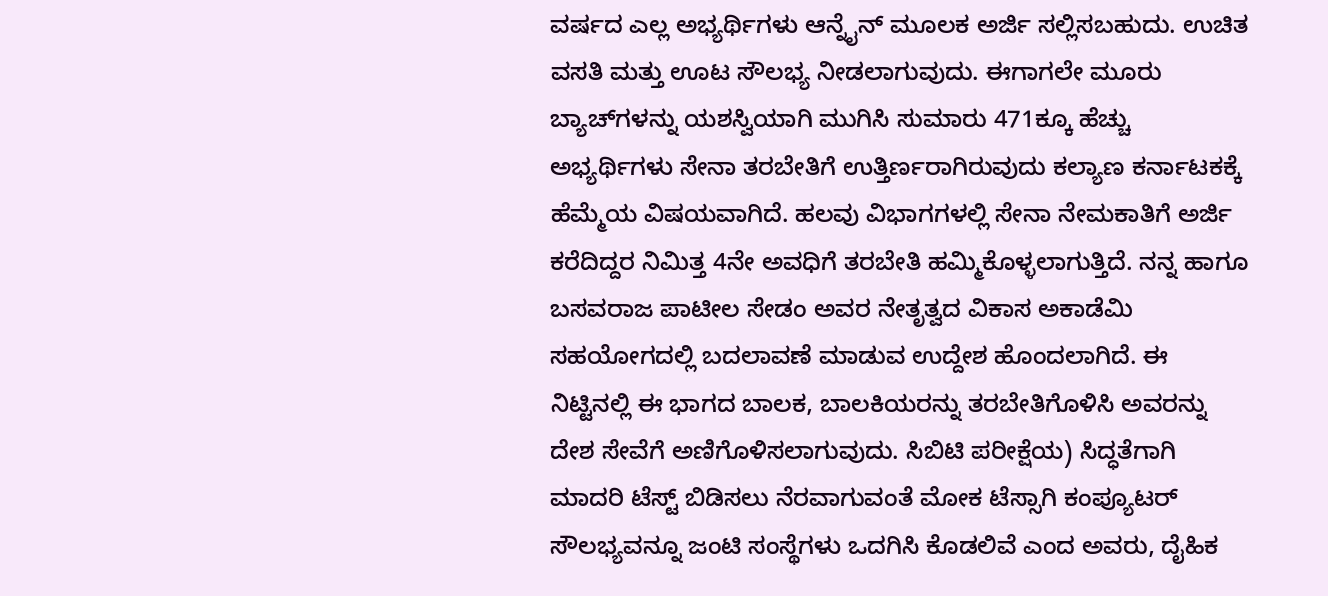ವರ್ಷದ ಎಲ್ಲ ಅಭ್ಯರ್ಥಿಗಳು ಆನ್ನೈನ್ ಮೂಲಕ ಅರ್ಜಿ ಸಲ್ಲಿಸಬಹುದು. ಉಚಿತ ವಸತಿ ಮತ್ತು ಊಟ ಸೌಲಭ್ಯ ನೀಡಲಾಗುವುದು. ಈಗಾಗಲೇ ಮೂರು ಬ್ಯಾಚ್‍ಗಳನ್ನು ಯಶಸ್ವಿಯಾಗಿ ಮುಗಿಸಿ ಸುಮಾರು 471ಕ್ಕೂ ಹೆಚ್ಚು ಅಭ್ಯರ್ಥಿಗಳು ಸೇನಾ ತರಬೇತಿಗೆ ಉತ್ತಿರ್ಣರಾಗಿರುವುದು ಕಲ್ಯಾಣ ಕರ್ನಾಟಕಕ್ಕೆ ಹೆಮ್ಮೆಯ ವಿಷಯವಾಗಿದೆ. ಹಲವು ವಿಭಾಗಗಳಲ್ಲಿ ಸೇನಾ ನೇಮಕಾತಿಗೆ ಅರ್ಜಿ ಕರೆದಿದ್ದರ ನಿಮಿತ್ತ 4ನೇ ಅವಧಿಗೆ ತರಬೇತಿ ಹಮ್ಮಿಕೊಳ್ಳಲಾಗುತ್ತಿದೆ. ನನ್ನ ಹಾಗೂ ಬಸವರಾಜ ಪಾಟೀಲ ಸೇಡಂ ಅವರ ನೇತೃತ್ವದ ವಿಕಾಸ ಅಕಾಡೆಮಿ ಸಹಯೋಗದಲ್ಲಿ ಬದಲಾವಣೆ ಮಾಡುವ ಉದ್ದೇಶ ಹೊಂದಲಾಗಿದೆ. ಈ ನಿಟ್ಟಿನಲ್ಲಿ ಈ ಭಾಗದ ಬಾಲಕ, ಬಾಲಕಿಯರನ್ನು ತರಬೇತಿಗೊಳಿಸಿ ಅವರನ್ನು ದೇಶ ಸೇವೆಗೆ ಅಣಿಗೊಳಿಸಲಾಗುವುದು. ಸಿಬಿಟಿ ಪರೀಕ್ಷೆಯ) ಸಿದ್ಧತೆಗಾಗಿ ಮಾದರಿ ಟೆಸ್ಟ್ ಬಿಡಿಸಲು ನೆರವಾಗುವಂತೆ ಮೋಕ ಟೆಸ್ಸಾಗಿ ಕಂಪ್ಯೂಟರ್ ಸೌಲಭ್ಯವನ್ನೂ ಜಂಟಿ ಸಂಸ್ಥೆಗಳು ಒದಗಿಸಿ ಕೊಡಲಿವೆ ಎಂದ ಅವರು, ದೈಹಿಕ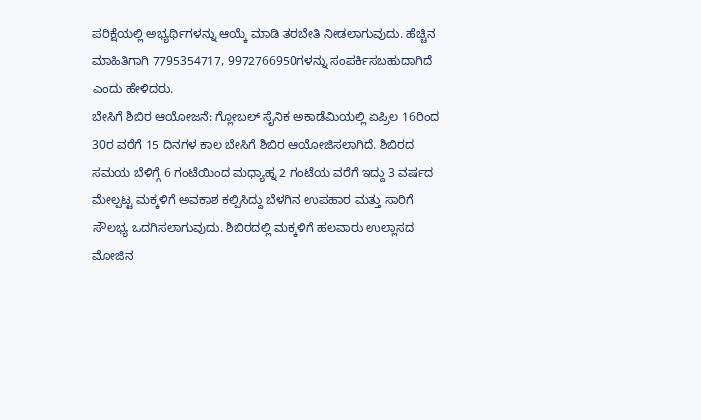ಪರಿಕ್ಷೆಯಲ್ಲಿ ಅಭ್ಯರ್ಥಿಗಳನ್ನು ಆಯ್ಕೆ ಮಾಡಿ ತರಬೇತಿ ನೀಡಲಾಗುವುದು. ಹೆಚ್ಚಿನ ಮಾಹಿತಿಗಾಗಿ 7795354717, 9972766950ಗಳನ್ನು ಸಂಪರ್ಕಿಸಬಹುದಾಗಿದೆ ಎಂದು ಹೇಳಿದರು.
ಬೇಸಿಗೆ ಶಿಬಿರ ಆಯೋಜನೆ: ಗ್ಲೋಬಲ್ ಸೈನಿಕ ಅಕಾಡೆಮಿಯಲ್ಲಿ ಏಪ್ರಿಲ 16ರಿಂದ 30ರ ವರೆಗೆ 15 ದಿನಗಳ ಕಾಲ ಬೇಸಿಗೆ ಶಿಬಿರ ಆಯೋಜಿಸಲಾಗಿದೆ. ಶಿಬಿರದ ಸಮಯ ಬೆಳಿಗ್ಗೆ 6 ಗಂಟೆಯಿಂದ ಮಧ್ಯಾಹ್ನ 2 ಗಂಟೆಯ ವರೆಗೆ ಇದ್ದು 3 ವರ್ಷದ ಮೇಲ್ಪಟ್ಟ ಮಕ್ಕಳಿಗೆ ಅವಕಾಶ ಕಲ್ಪಿಸಿದ್ದು ಬೆಳಗಿನ ಉಪಹಾರ ಮತ್ತು ಸಾರಿಗೆ ಸೌಲಭ್ಯ ಒದಗಿಸಲಾಗುವುದು. ಶಿಬಿರದಲ್ಲಿ ಮಕ್ಕಳಿಗೆ ಹಲವಾರು ಉಲ್ಲಾಸದ ಮೋಜಿನ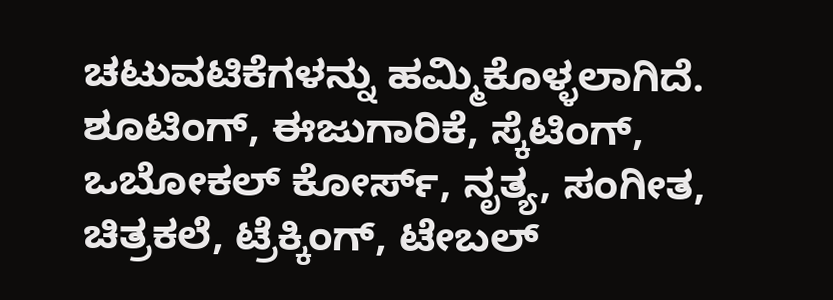ಚಟುವಟಿಕೆಗಳನ್ನು ಹಮ್ಮಿಕೊಳ್ಳಲಾಗಿದೆ. ಶೂಟಿಂಗ್, ಈಜುಗಾರಿಕೆ, ಸ್ಕೆಟಿಂಗ್, ಒಬೋಕಲ್ ಕೋರ್ಸ್, ನೃತ್ಯ, ಸಂಗೀತ, ಚಿತ್ರಕಲೆ, ಟ್ರೆಕ್ಕಿಂಗ್, ಟೇಬಲ್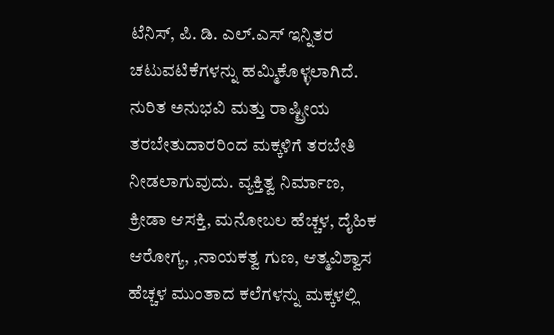ಟೆನಿಸ್, ಪಿ. ಡಿ. ಎಲ್.ಎಸ್ ಇನ್ನಿತರ ಚಟುವಟಿಕೆಗಳನ್ನು ಹಮ್ಮಿಕೊಳ್ಳಲಾಗಿದೆ. ನುರಿತ ಅನುಭವಿ ಮತ್ತು ರಾಷ್ಟ್ರೀಯ ತರಬೇತುದಾರರಿಂದ ಮಕ್ಕಳಿಗೆ ತರಬೇತಿ ನೀಡಲಾಗುವುದು. ವ್ಯಕ್ತಿತ್ವ ನಿರ್ಮಾಣ, ಕ್ರೀಡಾ ಆಸಕ್ತಿ, ಮನೋಬಲ ಹೆಚ್ಚಳ, ದೈಹಿಕ ಆರೋಗ್ಯ, ,ನಾಯಕತ್ವ ಗುಣ, ಆತ್ಮವಿಶ್ವಾಸ ಹೆಚ್ಚಳ ಮುಂತಾದ ಕಲೆಗಳನ್ನು ಮಕ್ಕಳಲ್ಲಿ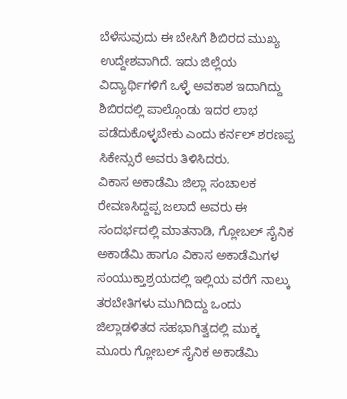ಬೆಳೆಸುವುದು ಈ ಬೇಸಿಗೆ ಶಿಬಿರದ ಮುಖ್ಯ ಉದ್ದೇಶವಾಗಿದೆ. ಇದು ಜಿಲ್ಲೆಯ ವಿದ್ಯಾರ್ಥಿಗಳಿಗೆ ಒಳ್ಳೆ ಅವಕಾಶ ಇದಾಗಿದ್ದು ಶಿಬಿರದಲ್ಲಿ ಪಾಲ್ಗೊಂಡು ಇದರ ಲಾಭ ಪಡೆದುಕೊಳ್ಳಬೇಕು ಎಂದು ಕರ್ನಲ್ ಶರಣಪ್ಪ ಸಿಕೇನ್ಸುರೆ ಅವರು ತಿಳಿಸಿದರು.
ವಿಕಾಸ ಅಕಾಡೆಮಿ ಜಿಲ್ಲಾ ಸಂಚಾಲಕ ರೇವಣಸಿದ್ದಪ್ಪ ಜಲಾದೆ ಅವರು ಈ ಸಂದರ್ಭದಲ್ಲಿ ಮಾತನಾಡಿ, ಗ್ಲೋಬಲ್ ಸೈನಿಕ ಅಕಾಡೆಮಿ ಹಾಗೂ ವಿಕಾಸ ಅಕಾಡೆಮಿಗಳ ಸಂಯುಕ್ತಾಶ್ರಯದಲ್ಲಿ ಇಲ್ಲಿಯ ವರೆಗೆ ನಾಲ್ಕು ತರಬೇತಿಗಳು ಮುಗಿದಿದ್ದು ಒಂದು ಜಿಲ್ಲಾಡಳಿತದ ಸಹಭಾಗಿತ್ವದಲ್ಲಿ ಮುಕ್ಕ ಮೂರು ಗ್ಲೋಬಲ್ ಸೈನಿಕ ಅಕಾಡೆಮಿ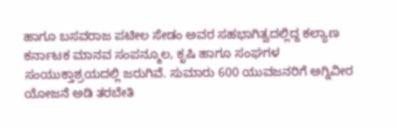ಹಾಗೂ ಬಸವರಾಜ ಪಟೀಲ ಸೇಡಂ ಅವರ ಸಹಭಾಗಿತ್ವದಲ್ಲಿದ್ದ ಕಲ್ಯಾಣ ಕರ್ನಾಟಕ ಮಾನವ ಸಂಪನ್ಮೂಲ, ಕೃಷಿ ಹಾಗೂ ಸಂಘಗಳ ಸಂಯುಕ್ತಾಶ್ರಯದಲ್ಲಿ ಜರುಗಿವೆ. ಸುಮಾರು 600 ಯುವಜನರಿಗೆ ಅಗ್ನಿವೀರ ಯೋಜನೆ ಅಡಿ ತರಬೇತಿ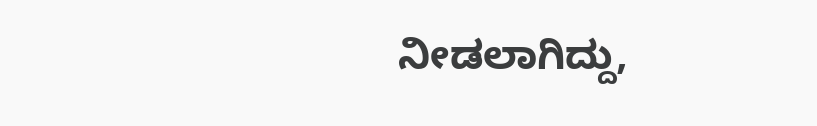ನೀಡಲಾಗಿದ್ದು,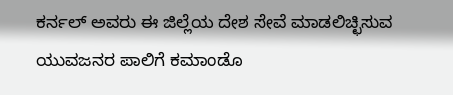ಕರ್ನಲ್ ಅವರು ಈ ಜಿಲ್ಲೆಯ ದೇಶ ಸೇವೆ ಮಾಡಲಿಚ್ಛಿಸುವ ಯುವಜನರ ಪಾಲಿಗೆ ಕಮಾಂಡೊ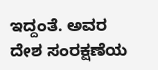ಇದ್ದಂತೆ. ಅವರ ದೇಶ ಸಂರಕ್ಷಣೆಯ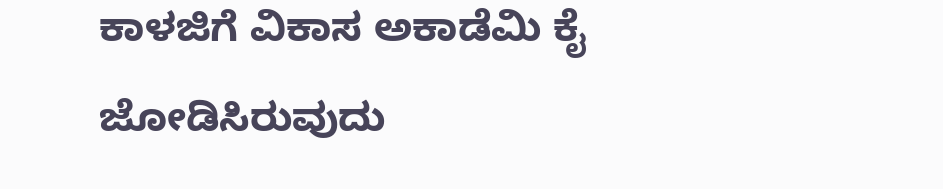ಕಾಳಜಿಗೆ ವಿಕಾಸ ಅಕಾಡೆಮಿ ಕೈ ಜೋಡಿಸಿರುವುದು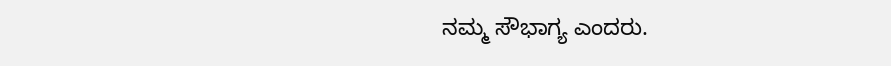ನಮ್ಮ ಸೌಭಾಗ್ಯ ಎಂದರು.